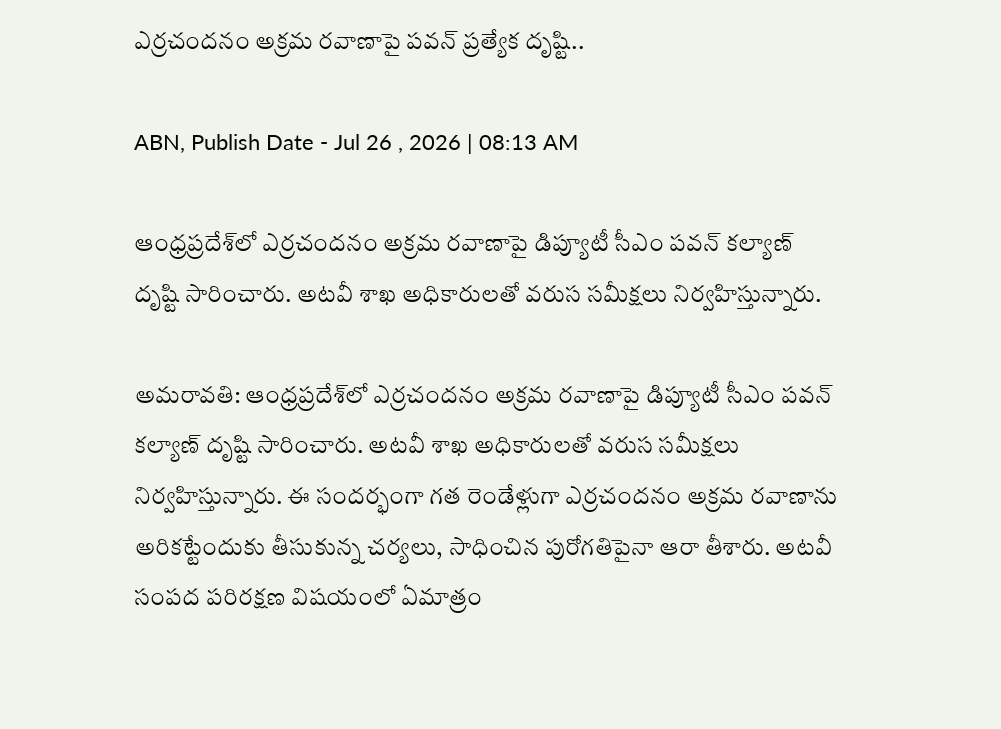ఎర్రచందనం అక్రమ రవాణాపై పవన్ ప్రత్యేక దృష్టి..

ABN, Publish Date - Jul 26 , 2026 | 08:13 AM

ఆంధ్రప్రదేశ్‌లో ఎర్రచందనం అక్రమ రవాణాపై డిప్యూటీ సీఎం పవన్ కల్యాణ్ దృష్టి సారించారు. అటవీ శాఖ అధికారులతో వరుస సమీక్షలు నిర్వహిస్తున్నారు.

అమరావతి: ఆంధ్రప్రదేశ్‌లో ఎర్రచందనం అక్రమ రవాణాపై డిప్యూటీ సీఎం పవన్ కల్యాణ్ దృష్టి సారించారు. అటవీ శాఖ అధికారులతో వరుస సమీక్షలు నిర్వహిస్తున్నారు. ఈ సందర్భంగా గత రెండేళ్లుగా ఎర్రచందనం అక్రమ రవాణాను అరికట్టేందుకు తీసుకున్న చర్యలు, సాధించిన పురోగతిపైనా ఆరా తీశారు. అటవీ సంపద పరిరక్షణ విషయంలో ఏమాత్రం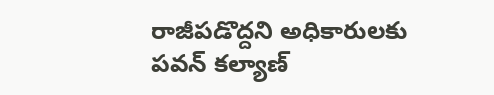రాజీపడొద్దని అధికారులకు పవన్ కల్యాణ్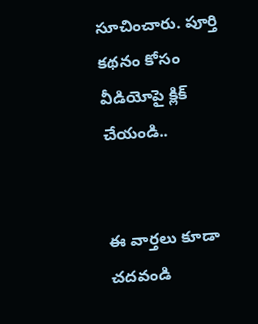సూచించారు. పూర్తి కథనం కోసం వీడియోపై క్లిక్ చేయండి..


ఈ వార్తలు కూడా చదవండి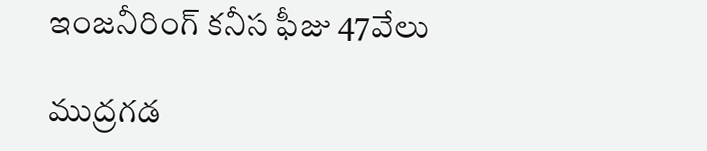ఇంజనీరింగ్‌ కనీస ఫీజు 47వేలు

ముద్రగడ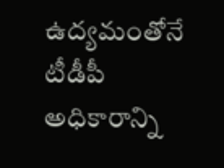ఉద్యమంతోనే టీడీపీ అధికారాన్ని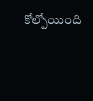కోల్పోయింది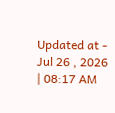Updated at - Jul 26 , 2026 | 08:17 AM